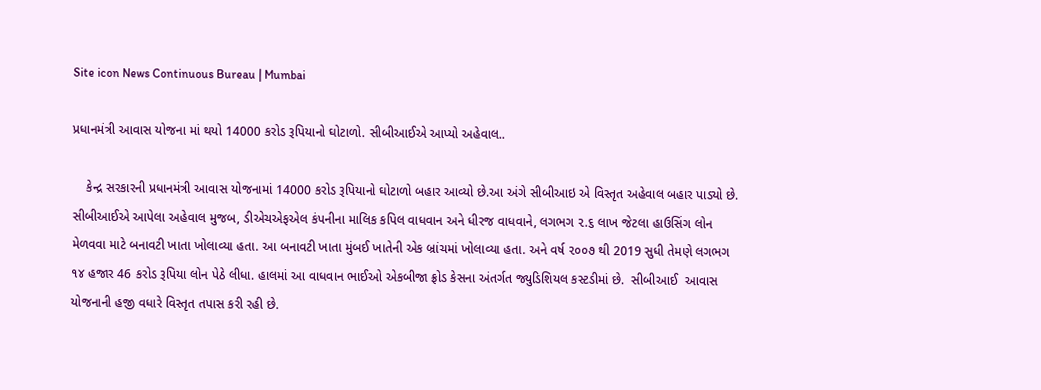Site icon News Continuous Bureau | Mumbai

પ્રધાનમંત્રી આવાસ યોજના માં થયો 14000 કરોડ રૂપિયાનો ઘોટાળો. સીબીઆઈએ આપ્યો અહેવાલ..

    કેન્દ્ર સરકારની પ્રધાનમંત્રી આવાસ યોજનામાં 14000 કરોડ રૂપિયાનો ઘોટાળો બહાર આવ્યો છે.આ અંગે સીબીઆઇ એ વિસ્તૃત અહેવાલ બહાર પાડ્યો છે. સીબીઆઈએ આપેલા અહેવાલ મુજબ, ડીએચએફએલ કંપનીના માલિક કપિલ વાધવાન અને ધીરજ વાધવાને, લગભગ ૨.૬ લાખ જેટલા હાઉસિંગ લોન મેળવવા માટે બનાવટી ખાતા ખોલાવ્યા હતા. આ બનાવટી ખાતા મુંબઈ ખાતેની એક બ્રાંચમાં ખોલાવ્યા હતા. અને વર્ષ ૨૦૦૭ થી 2019 સુધી તેમણે લગભગ ૧૪ હજાર 46 કરોડ રૂપિયા લોન પેઠે લીધા. હાલમાં આ વાધવાન ભાઈઓ એકબીજા ફ્રોડ કેસના અંતર્ગત જ્યુડિશિયલ કસ્ટડીમાં છે.  સીબીઆઈ  આવાસ યોજનાની હજી વધારે વિસ્તૃત તપાસ કરી રહી છે.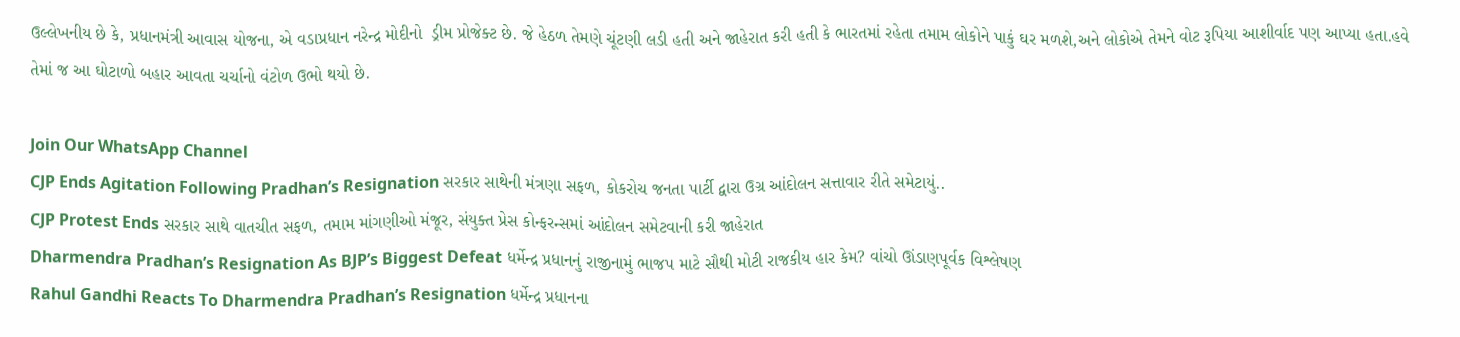ઉલ્લેખનીય છે કે, પ્રધાનમંત્રી આવાસ યોજના, એ વડાપ્રધાન નરેન્દ્ર મોદીનો  ડ્રીમ પ્રોજેક્ટ છે. જે હેઠળ તેમણે ચૂંટણી લડી હતી અને જાહેરાત કરી હતી કે ભારતમાં રહેતા તમામ લોકોને પાકું ઘર મળશે,અને લોકોએ તેમને વોટ રૂપિયા આશીર્વાદ પણ આપ્યા હતા.હવે તેમાં જ આ ઘોટાળો બહાર આવતા ચર્ચાનો વંટોળ ઉભો થયો છે.

Join Our WhatsApp Channel
CJP Ends Agitation Following Pradhan’s Resignation સરકાર સાથેની મંત્રણા સફળ, કોકરોચ જનતા પાર્ટી દ્વારા ઉગ્ર આંદોલન સત્તાવાર રીતે સમેટાયું..
CJP Protest Ends સરકાર સાથે વાતચીત સફળ, તમામ માંગણીઓ મંજૂર, સંયુક્ત પ્રેસ કોન્ફરન્સમાં આંદોલન સમેટવાની કરી જાહેરાત
Dharmendra Pradhan’s Resignation As BJP’s Biggest Defeat ધર્મેન્દ્ર પ્રધાનનું રાજીનામું ભાજપ માટે સૌથી મોટી રાજકીય હાર કેમ? વાંચો ઊંડાણપૂર્વક વિશ્લેષણ
Rahul Gandhi Reacts To Dharmendra Pradhan’s Resignation ધર્મેન્દ્ર પ્રધાનના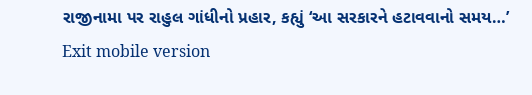રાજીનામા પર રાહુલ ગાંધીનો પ્રહાર, કહ્યું ‘આ સરકારને હટાવવાનો સમય…’
Exit mobile version